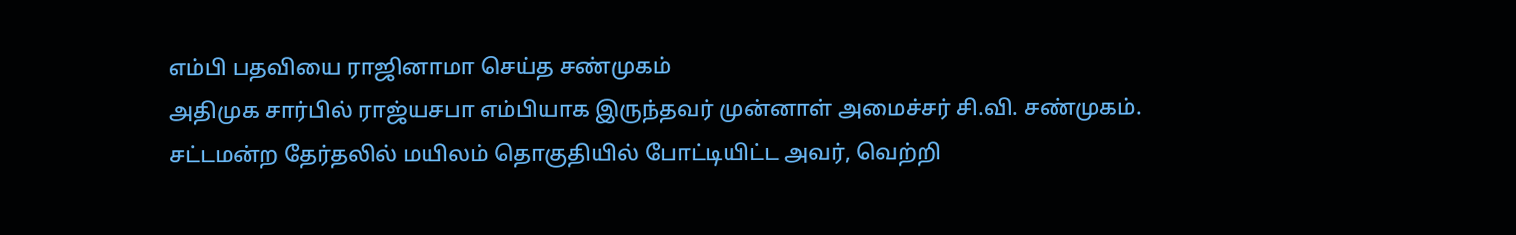எம்பி பதவியை ராஜினாமா செய்த சண்முகம்
அதிமுக சார்பில் ராஜ்யசபா எம்பியாக இருந்தவர் முன்னாள் அமைச்சர் சி.வி. சண்முகம். சட்டமன்ற தேர்தலில் மயிலம் தொகுதியில் போட்டியிட்ட அவர், வெற்றி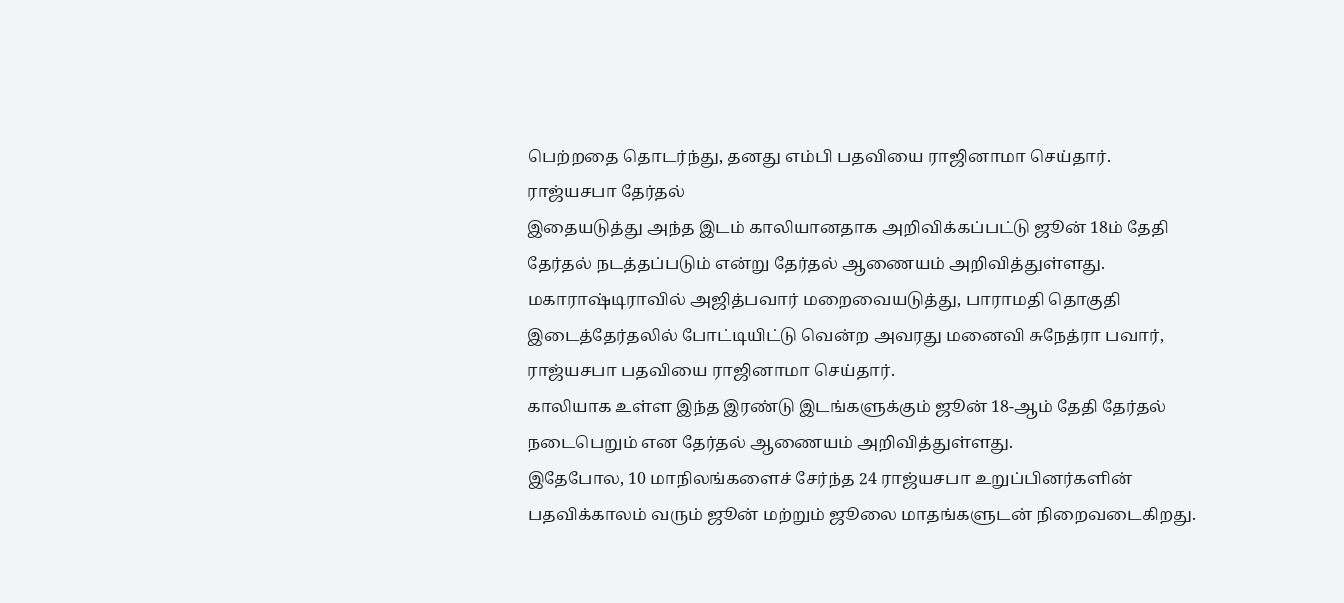பெற்றதை தொடர்ந்து, தனது எம்பி பதவியை ராஜினாமா செய்தார்.
ராஜ்யசபா தேர்தல்
இதையடுத்து அந்த இடம் காலியானதாக அறிவிக்கப்பட்டு ஜூன் 18ம் தேதி தேர்தல் நடத்தப்படும் என்று தேர்தல் ஆணையம் அறிவித்துள்ளது.
மகாராஷ்டிராவில் அஜித்பவார் மறைவையடுத்து, பாராமதி தொகுதி இடைத்தேர்தலில் போட்டியிட்டு வென்ற அவரது மனைவி சுநேத்ரா பவார், ராஜ்யசபா பதவியை ராஜினாமா செய்தார்.
காலியாக உள்ள இந்த இரண்டு இடங்களுக்கும் ஜூன் 18-ஆம் தேதி தேர்தல் நடைபெறும் என தேர்தல் ஆணையம் அறிவித்துள்ளது.
இதேபோல, 10 மாநிலங்களைச் சேர்ந்த 24 ராஜ்யசபா உறுப்பினர்களின் பதவிக்காலம் வரும் ஜூன் மற்றும் ஜூலை மாதங்களுடன் நிறைவடைகிறது.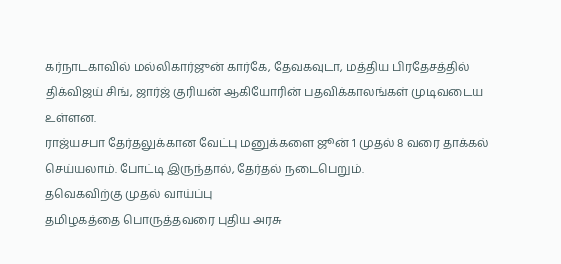கர்நாடகாவில் மல்லிகார்ஜுன் கார்கே, தேவகவுடா, மத்திய பிரதேசத்தில் திக்விஜய் சிங், ஜார்ஜ் குரியன் ஆகியோரின் பதவிக்காலங்கள் முடிவடைய உள்ளன.
ராஜ்யசபா தேர்தலுக்கான வேட்பு மனுக்களை ஜூன் 1 முதல் 8 வரை தாக்கல் செய்யலாம். போட்டி இருந்தால், தேர்தல் நடைபெறும்.
தவெகவிற்கு முதல் வாய்ப்பு
தமிழகத்தை பொருத்தவரை புதிய அரசு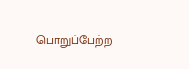பொறுப்பேற்ற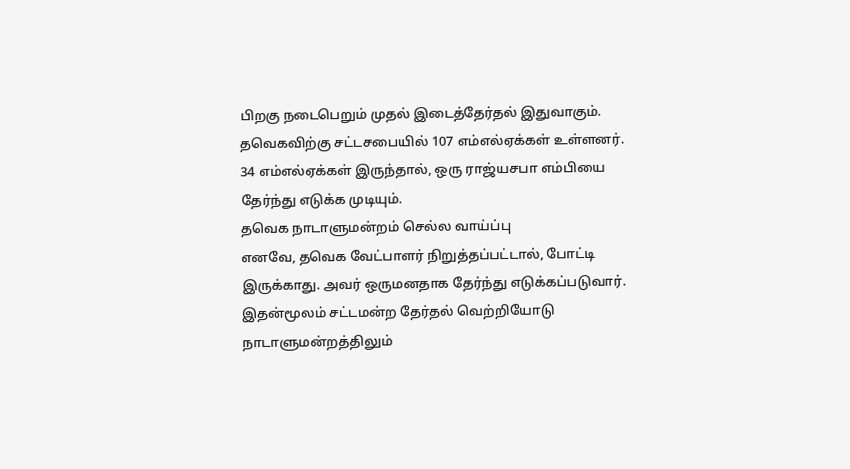பிறகு நடைபெறும் முதல் இடைத்தேர்தல் இதுவாகும். தவெகவிற்கு சட்டசபையில் 107 எம்எல்ஏக்கள் உள்ளனர். 34 எம்எல்ஏக்கள் இருந்தால், ஒரு ராஜ்யசபா எம்பியை தேர்ந்து எடுக்க முடியும்.
தவெக நாடாளுமன்றம் செல்ல வாய்ப்பு
எனவே, தவெக வேட்பாளர் நிறுத்தப்பட்டால், போட்டி இருக்காது. அவர் ஒருமனதாக தேர்ந்து எடுக்கப்படுவார். இதன்மூலம் சட்டமன்ற தேர்தல் வெற்றியோடு நாடாளுமன்றத்திலும்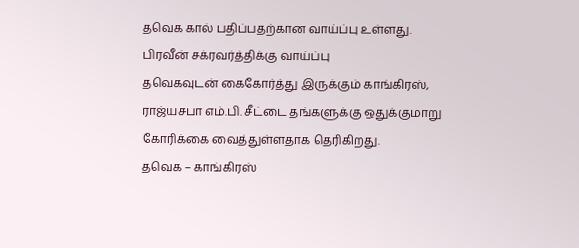தவெக கால் பதிப்பதற்கான வாய்ப்பு உள்ளது.
பிரவீன் சக்ரவர்த்திக்கு வாய்ப்பு
தவெகவுடன் கைகோர்த்து இருக்கும் காங்கிரஸ், ராஜ்யசபா எம்.பி. சீட்டை தங்களுக்கு ஒதுக்குமாறு கோரிக்கை வைத்துள்ளதாக தெரிகிறது.
தவெக – காங்கிரஸ்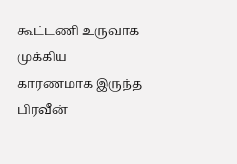கூட்டணி உருவாக முக்கிய காரணமாக இருந்த பிரவீன்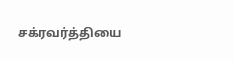சக்ரவர்த்தியை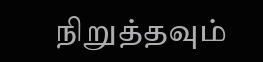நிறுத்தவும்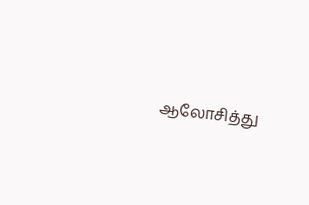ஆலோசித்து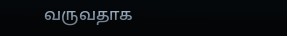வருவதாக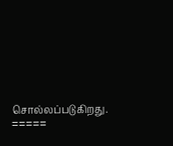சொல்லப்படுகிறது.
=====